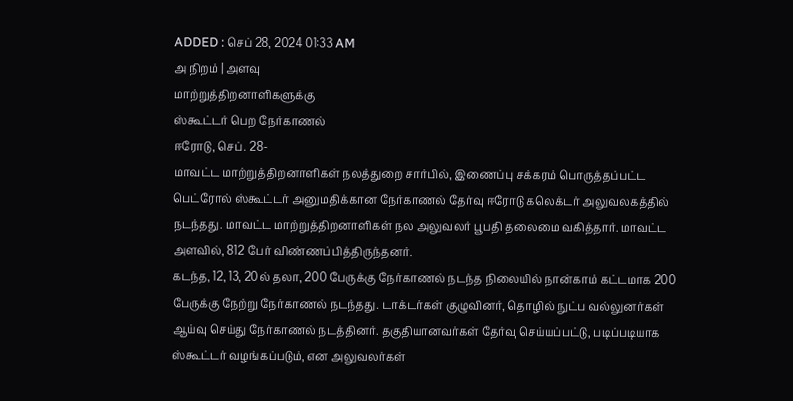ADDED : செப் 28, 2024 01:33 AM
அ நிறம் | அளவு
மாற்றுத்திறனாளிகளுக்கு
ஸ்கூட்டர் பெற நேர்காணல்
ஈரோடு, செப். 28-
மாவட்ட மாற்றுத்திறனாளிகள் நலத்துறை சார்பில், இணைப்பு சக்கரம் பொருத்தப்பட்ட பெட்ரோல் ஸ்கூட்டர் அனுமதிக்கான நேர்காணல் தேர்வு ஈரோடு கலெக்டர் அலுவலகத்தில் நடந்தது. மாவட்ட மாற்றுத்திறனாளிகள் நல அலுவலர் பூபதி தலைமை வகித்தார். மாவட்ட அளவில், 812 பேர் விண்ணப்பித்திருந்தனர்.
கடந்த, 12, 13, 20ல் தலா, 200 பேருக்கு நேர்காணல் நடந்த நிலையில் நான்காம் கட்டமாக 200 பேருக்கு நேற்று நேர்காணல் நடந்தது. டாக்டர்கள் குழுவினர், தொழில் நுட்ப வல்லுனர்கள் ஆய்வு செய்து நேர்காணல் நடத்தினர். தகுதியானவர்கள் தேர்வு செய்யப்பட்டு, படிப்படியாக ஸ்கூட்டர் வழங்கப்படும், என அலுவலர்கள்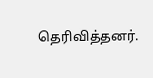தெரிவித்தனர்.